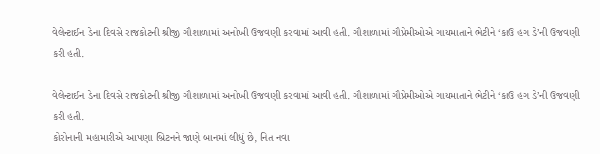વેલેન્ટાઈન ડેના દિવસે રાજકોટની શ્રીજી ગૌશાળામાં અનોખી ઉજવણી કરવામાં આવી હતી. ગૌશાળામાં ગૌપ્રેમીઓએ ગાયમાતાને ભેટીને ‘કાઉ હગ ડે’ની ઉજવણી કરી હતી.

વેલેન્ટાઈન ડેના દિવસે રાજકોટની શ્રીજી ગૌશાળામાં અનોખી ઉજવણી કરવામાં આવી હતી. ગૌશાળામાં ગૌપ્રેમીઓએ ગાયમાતાને ભેટીને ‘કાઉ હગ ડે’ની ઉજવણી કરી હતી.
કોરોનાની મહામારીએ આપણા બ્રિટનને જાણે બાનમાં લીધું છે, નિત નવા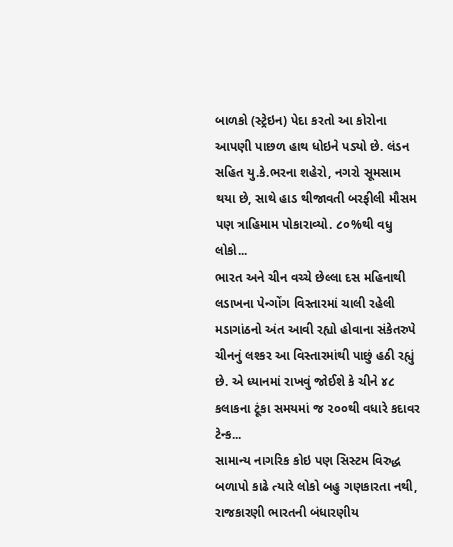બાળકો (સ્ટ્રેઇન) પેદા કરતો આ કોરોના આપણી પાછળ હાથ ધોઇને પડ્યો છે. લંડન સહિત યુ.કે.ભરના શહેરો, નગરો સૂમસામ થયા છે, સાથે હાડ થીજાવતી બરફીલી મૌસમ પણ ત્રાહિમામ પોકારાવ્યો. ૮૦%થી વધુ લોકો...
ભારત અને ચીન વચ્ચે છેલ્લા દસ મહિનાથી લડાખના પેન્ગોંગ વિસ્તારમાં ચાલી રહેલી મડાગાંઠનો અંત આવી રહ્યો હોવાના સંકેતરુપે ચીનનું લશ્કર આ વિસ્તારમાંથી પાછું હઠી રહ્યું છે. એ ધ્યાનમાં રાખવું જોઈશે કે ચીને ૪૮ કલાકના ટૂંકા સમયમાં જ ૨૦૦થી વધારે કદાવર ટેન્ક...
સામાન્ય નાગરિક કોઇ પણ સિસ્ટમ વિરુદ્ધ બળાપો કાઢે ત્યારે લોકો બહુ ગણકારતા નથી, રાજકારણી ભારતની બંધારણીય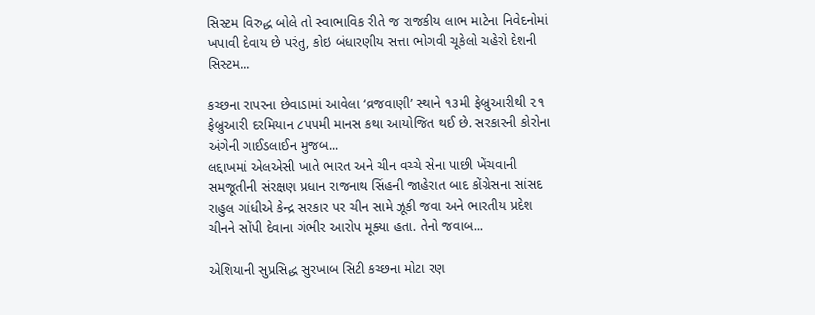સિસ્ટમ વિરુદ્ધ બોલે તો સ્વાભાવિક રીતે જ રાજકીય લાભ માટેના નિવેદનોમાં ખપાવી દેવાય છે પરંતુ, કોઇ બંધારણીય સત્તા ભોગવી ચૂકેલો ચહેરો દેશની સિસ્ટમ...

કચ્છના રાપરના છેવાડામાં આવેલા ‘વ્રજવાણી’ સ્થાને ૧૩મી ફેબ્રુઆરીથી ૨૧ ફેબ્રુઆરી દરમિયાન ૮૫૫મી માનસ કથા આયોજિત થઈ છે. સરકારની કોરોના અંગેની ગાઈડલાઈન મુજબ...
લદ્દાખમાં એલએસી ખાતે ભારત અને ચીન વચ્ચે સેના પાછી ખેંચવાની સમજૂતીની સંરક્ષણ પ્રધાન રાજનાથ સિંહની જાહેરાત બાદ કોંગ્રેસના સાંસદ રાહુલ ગાંધીએ કેન્દ્ર સરકાર પર ચીન સામે ઝૂકી જવા અને ભારતીય પ્રદેશ ચીનને સોંપી દેવાના ગંભીર આરોપ મૂક્યા હતા. તેનો જવાબ...

એશિયાની સુપ્રસિદ્ધ સુરખાબ સિટી કચ્છના મોટા રણ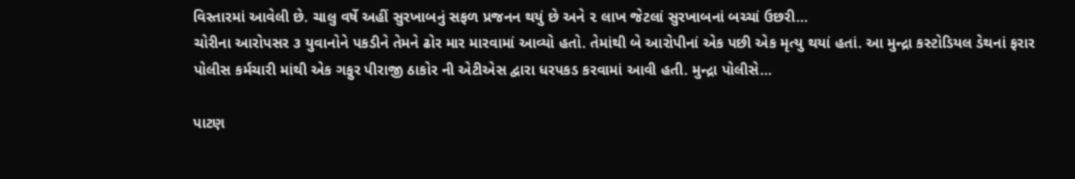વિસ્તારમાં આવેલી છે. ચાલુ વર્ષે અહીં સુરખાબનું સફળ પ્રજનન થયું છે અને ૨ લાખ જેટલાં સુરખાબનાં બચ્ચાં ઉછરી...
ચોરીના આરોપસર ૩ યુવાનોને પકડીને તેમને ઢોર માર મારવામાં આવ્યો હતો. તેમાંથી બે આરોપીનાં એક પછી એક મૃત્યુ થયાં હતાં. આ મુન્દ્રા કસ્ટોડિયલ ડેથનાં ફરાર પોલીસ કર્મચારી માંથી એક ગફુર પીરાજી ઠાકોર ની એટીએસ દ્વારા ધરપકડ કરવામાં આવી હતી. મુન્દ્રા પોલીસે...

પાટણ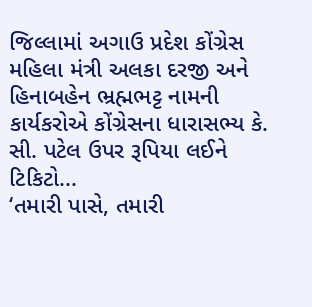જિલ્લામાં અગાઉ પ્રદેશ કોંગ્રેસ મહિલા મંત્રી અલકા દરજી અને હિનાબહેન ભ્રહ્મભટ્ટ નામની કાર્યકરોએ કોંગ્રેસના ધારાસભ્ય કે. સી. પટેલ ઉપર રૂપિયા લઈને ટિકિટો...
‘તમારી પાસે, તમારી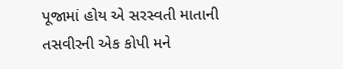પૂજામાં હોય એ સરસ્વતી માતાની તસવીરની એક કોપી મને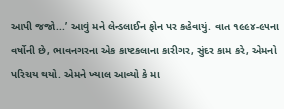આપી જજો...’ આવું મને લેન્ડલાઈન ફોન પર કહેવાયું. વાત ૧૯૯૪-૯૫ના વર્ષોની છે, ભાવનગરના એક કાષ્ટકલાના કારીગર, સુંદર કામ કરે, એમનો પરિચય થયો. એમને ખ્યાલ આવ્યો કે મા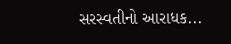સરસ્વતીનો આરાધક...